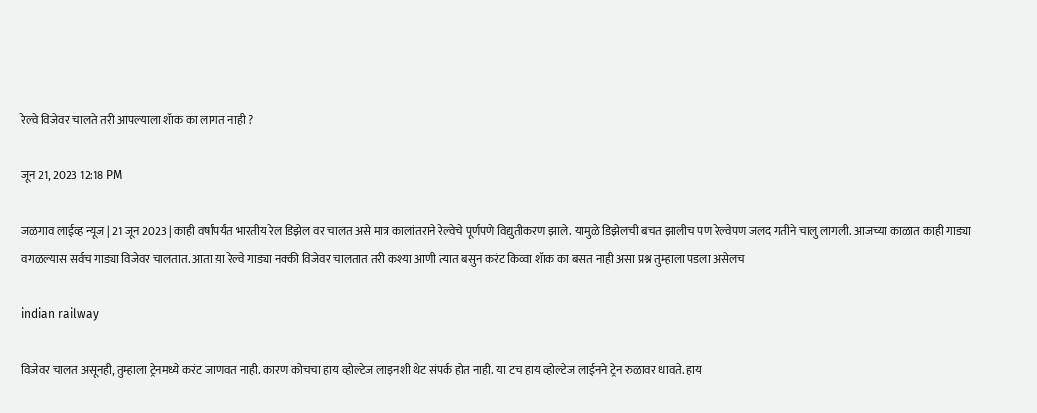रेल्वे विजेवर चालते तरी आपल्याला शॅाक का लागत नाही ?

जून 21, 2023 12:18 PM

जळगाव लाईव्ह न्यूज | 21 जून 2023 | काही वर्षांपर्यंत भारतीय रेल डिझेल वर चालत असे मात्र कालांतराने रेल्वेचे पूर्णपणे विद्युतीकरण झाले. यामुळे डिझेलची बचत झालीच पण रेल्वेपण जलद गतीने चालु लागली. आजच्या काळात काही गाड्या वगळल्यास सर्वच गाड्या विजेवर चालतात. आता य़ा रेल्वे गाड्या नक्की विजेवर चालतात तरी कश्या आणी त्यात बसुन करंट किव्वा शॅाक का बसत नाही असा प्रश्न तुम्हाला पडला असेलच

indian railway

विजेवर चालत असूनही, तुम्हाला ट्रेनमध्ये करंट जाणवत नाही. कारण कोचचा हाय व्होल्टेज लाइनशी थेट संपर्क होत नाही. या टच हाय व्होल्टेज लाईनने ट्रेन रुळावर धावते. हाय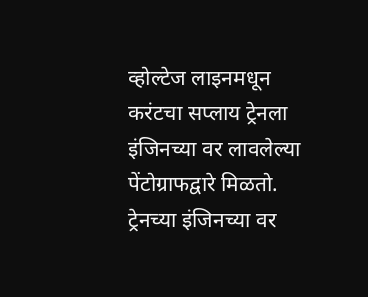व्होल्टेज लाइनमधून करंटचा सप्लाय ट्रेनला इंजिनच्या वर लावलेल्या पेंटोग्राफद्वारे मिळतो. ट्रेनच्या इंजिनच्या वर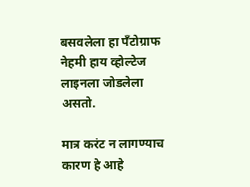बसवलेला हा पँटोग्राफ नेहमी हाय व्होल्टेज लाइनला जोडलेला असतो.

मात्र करंट न लागण्याच कारण हे आहे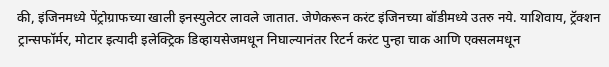की, इंजिनमध्ये पेंट्रोग्राफच्या खाली इनस्युलेटर लावले जातात. जेणेकरून करंट इंजिनच्या बॉडीमध्ये उतरु नये. याशिवाय, ट्रॅक्शन ट्रान्सफॉर्मर, मोटार इत्यादी इलेक्ट्रिक डिव्हायसेजमधून निघाल्यानंतर रिटर्न करंट पुन्हा चाक आणि एक्सलमधून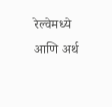रेल्वेमध्ये आणि अर्थ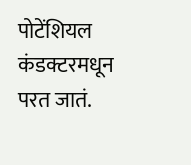पोटेंशियल कंडक्टरमधून परत जातं.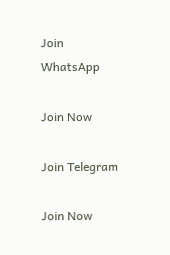Join WhatsApp

Join Now

Join Telegram

Join Now